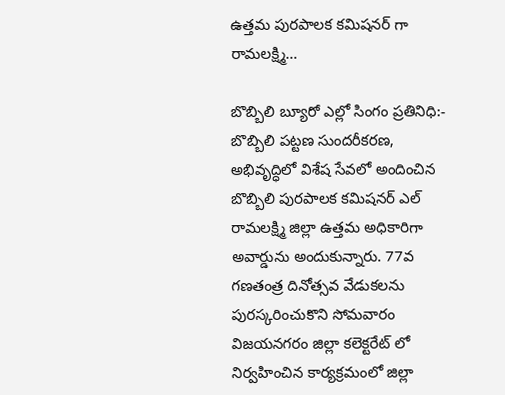ఉత్తమ పురపాలక కమిషనర్ గా రామలక్ష్మి…

బొబ్బిలి బ్యూరో ఎల్లో సింగం ప్రతినిధి:-
బొబ్బిలి పట్టణ సుందరీకరణ, అభివృద్ధిలో విశేష సేవలో అందించిన బొబ్బిలి పురపాలక కమిషనర్ ఎల్ రామలక్ష్మి జిల్లా ఉత్తమ అధికారిగా అవార్డును అందుకున్నారు. 77వ గణతంత్ర దినోత్సవ వేడుకలను పురస్కరించుకొని సోమవారం విజయనగరం జిల్లా కలెక్టరేట్ లో నిర్వహించిన కార్యక్రమంలో జిల్లా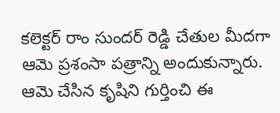కలెక్టర్ రాం సుందర్ రెడ్డి చేతుల మీదగా ఆమె ప్రశంసా పత్రాన్ని అందుకున్నారు. ఆమె చేసిన కృషిని గుర్తించి ఈ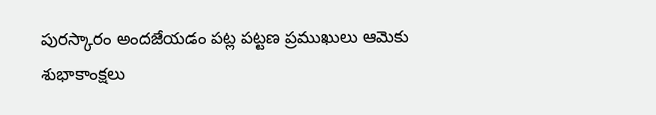పురస్కారం అందజేయడం పట్ల పట్టణ ప్రముఖులు ఆమెకు శుభాకాంక్షలు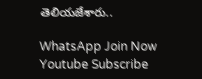తెలియజేశారు..

WhatsApp Join Now
Youtube Subscribe